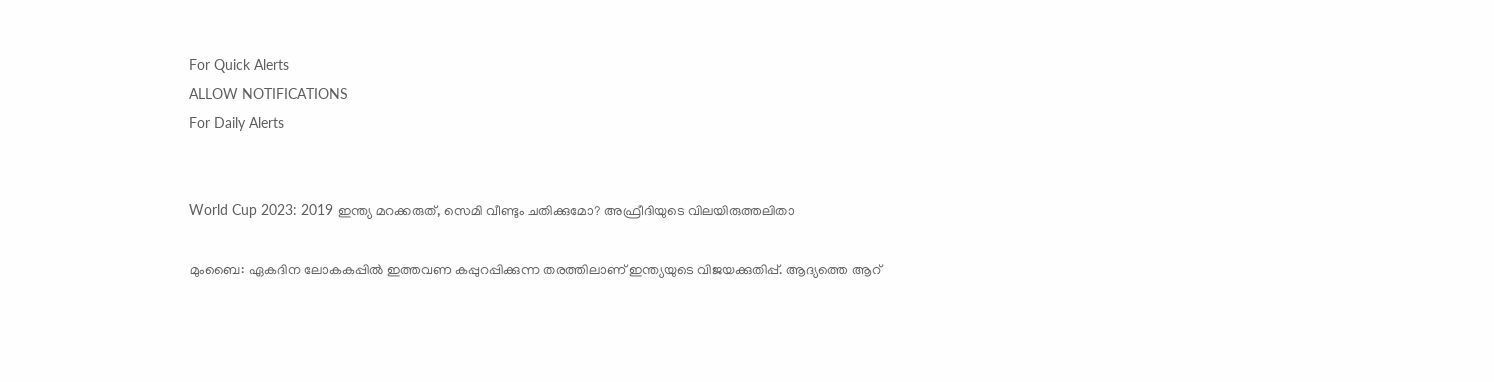For Quick Alerts
ALLOW NOTIFICATIONS
For Daily Alerts


World Cup 2023: 2019 ഇന്ത്യ മറക്കരുത്, സെമി വീണ്ടും ചതിക്കുമോ? അഫ്രീദിയുടെ വിലയിരുത്തലിതാ

മുംബൈ: ഏകദിന ലോകകപ്പില്‍ ഇത്തവണ കപ്പുറപ്പിക്കുന്ന തരത്തിലാണ് ഇന്ത്യയുടെ വിജയക്കുതിപ്പ്. ആദ്യത്തെ ആറ്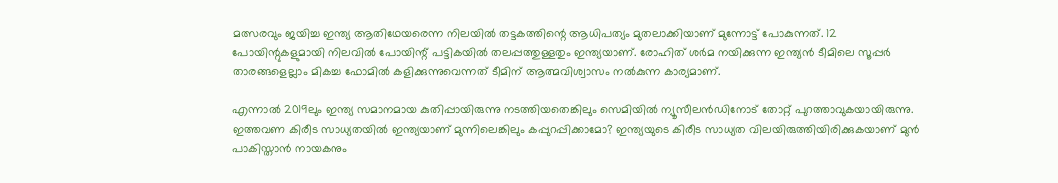മത്സരവും ജയിച്ച ഇന്ത്യ ആതിഥേയരെന്ന നിലയില്‍ തട്ടകത്തിന്റെ ആധിപത്യം മുതലാക്കിയാണ് മുന്നോട്ട് പോകുന്നത്. 12 പോയിന്റുകളുമായി നിലവില്‍ പോയിന്റ് പട്ടികയില്‍ തലപ്പത്തുള്ളതും ഇന്ത്യയാണ്. രോഹിത് ശര്‍മ നയിക്കുന്ന ഇന്ത്യന്‍ ടീമിലെ സൂപ്പര്‍ താരങ്ങളെല്ലാം മികച്ച ഫോമില്‍ കളിക്കുന്നുവെന്നത് ടീമിന് ആത്മവിശ്വാസം നല്‍കുന്ന കാര്യമാണ്.

എന്നാല്‍ 2019ലും ഇന്ത്യ സമാനമായ കുതിപ്പായിരുന്നു നടത്തിയതെങ്കിലും സെമിയില്‍ ന്യൂസീലന്‍ഡിനോട് തോറ്റ് പുറത്താവുകയായിരുന്നു. ഇത്തവണ കിരീട സാധ്യതയില്‍ ഇന്ത്യയാണ് മുന്നിലെങ്കിലും കപ്പുറപ്പിക്കാമോ? ഇന്ത്യയുടെ കിരീട സാധ്യത വിലയിരുത്തിയിരിക്കുകയാണ് മുന്‍ പാകിസ്താന്‍ നായകനും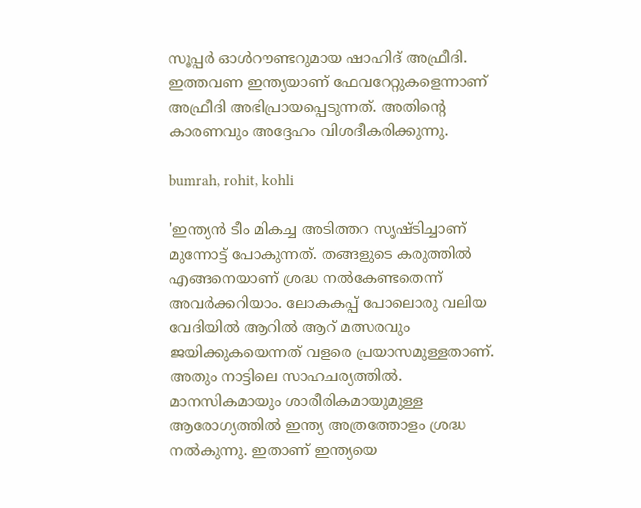സൂപ്പര്‍ ഓള്‍റൗണ്ടറുമായ ഷാഹിദ് അഫ്രീദി. ഇത്തവണ ഇന്ത്യയാണ് ഫേവറേറ്റുകളെന്നാണ് അഫ്രീദി അഭിപ്രായപ്പെടുന്നത്. അതിന്റെ കാരണവും അദ്ദേഹം വിശദീകരിക്കുന്നു.

bumrah, rohit, kohli

'ഇന്ത്യന്‍ ടീം മികച്ച അടിത്തറ സൃഷ്ടിച്ചാണ് മുന്നോട്ട് പോകുന്നത്. തങ്ങളുടെ കരുത്തില്‍ എങ്ങനെയാണ് ശ്രദ്ധ നല്‍കേണ്ടതെന്ന് അവര്‍ക്കറിയാം. ലോകകപ്പ് പോലൊരു വലിയ വേദിയില്‍ ആറില്‍ ആറ് മത്സരവും ജയിക്കുകയെന്നത് വളരെ പ്രയാസമുള്ളതാണ്. അതും നാട്ടിലെ സാഹചര്യത്തില്‍. മാനസികമായും ശാരീരികമായുമുള്ള ആരോഗ്യത്തില്‍ ഇന്ത്യ അത്രത്തോളം ശ്രദ്ധ നല്‍കുന്നു. ഇതാണ് ഇന്ത്യയെ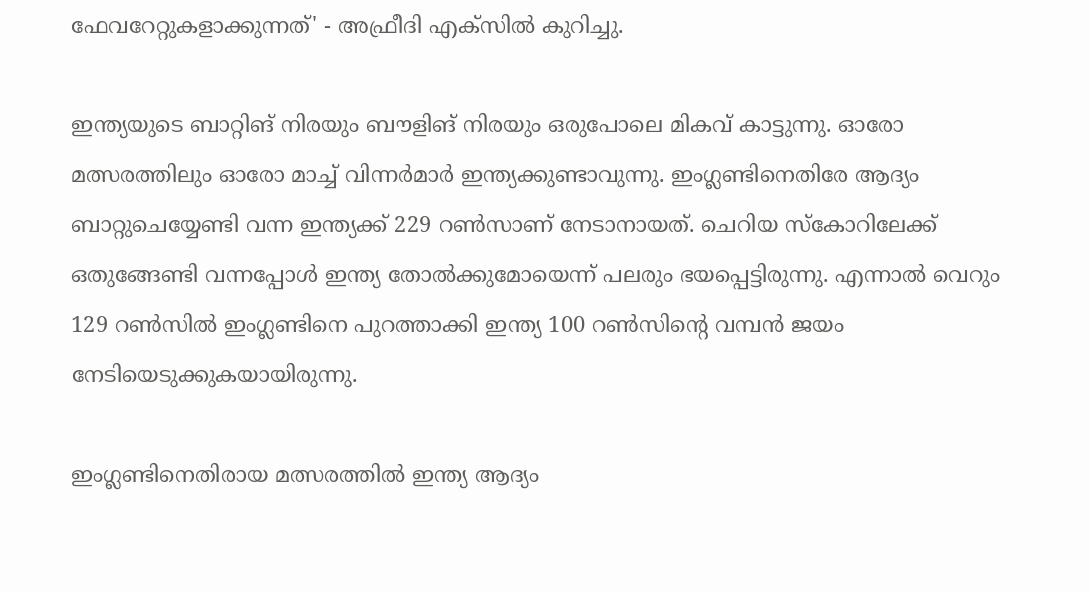ഫേവറേറ്റുകളാക്കുന്നത്' - അഫ്രീദി എക്‌സില്‍ കുറിച്ചു.

ഇന്ത്യയുടെ ബാറ്റിങ് നിരയും ബൗളിങ് നിരയും ഒരുപോലെ മികവ് കാട്ടുന്നു. ഓരോ മത്സരത്തിലും ഓരോ മാച്ച് വിന്നര്‍മാര്‍ ഇന്ത്യക്കുണ്ടാവുന്നു. ഇംഗ്ലണ്ടിനെതിരേ ആദ്യം ബാറ്റുചെയ്യേണ്ടി വന്ന ഇന്ത്യക്ക് 229 റണ്‍സാണ് നേടാനായത്. ചെറിയ സ്‌കോറിലേക്ക് ഒതുങ്ങേണ്ടി വന്നപ്പോള്‍ ഇന്ത്യ തോല്‍ക്കുമോയെന്ന് പലരും ഭയപ്പെട്ടിരുന്നു. എന്നാല്‍ വെറും 129 റണ്‍സില്‍ ഇംഗ്ലണ്ടിനെ പുറത്താക്കി ഇന്ത്യ 100 റണ്‍സിന്റെ വമ്പന്‍ ജയം നേടിയെടുക്കുകയായിരുന്നു.

ഇംഗ്ലണ്ടിനെതിരായ മത്സരത്തില്‍ ഇന്ത്യ ആദ്യം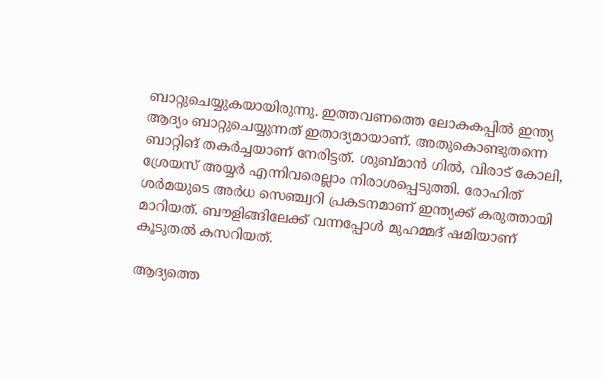ബാറ്റുചെയ്യുകയായിരുന്നു. ഇത്തവണത്തെ ലോകകപ്പില്‍ ഇന്ത്യ ആദ്യം ബാറ്റുചെയ്യുന്നത് ഇതാദ്യമായാണ്. അതുകൊണ്ടുതന്നെ ബാറ്റിങ് തകര്‍ച്ചയാണ് നേരിട്ടത്. ശുബ്മാന്‍ ഗില്‍, വിരാട് കോലി, ശ്രേയസ് അയ്യര്‍ എന്നിവരെല്ലാം നിരാശപ്പെടുത്തി. രോഹിത് ശര്‍മയുടെ അര്‍ധ സെഞ്ച്വറി പ്രകടനമാണ് ഇന്ത്യക്ക് കരുത്തായി മാറിയത്. ബൗളിങ്ങിലേക്ക് വന്നപ്പോള്‍ മുഹമ്മദ് ഷമിയാണ് കൂടുതല്‍ കസറിയത്.

ആദ്യത്തെ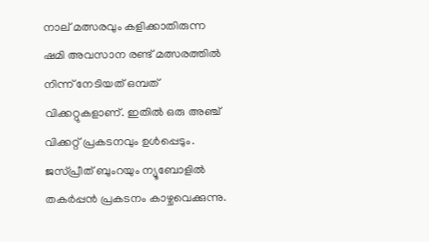നാല് മത്സരവും കളിക്കാതിരുന്ന ഷമി അവസാന രണ്ട് മത്സരത്തില്‍ നിന്ന് നേടിയത് ഒമ്പത് വിക്കറ്റുകളാണ്. ഇതില്‍ ഒരു അഞ്ച് വിക്കറ്റ് പ്രകടനവും ഉള്‍പ്പെടും. ജസ്പ്രീത് ബുംറയും ന്യൂബോളില്‍ തകര്‍പ്പന്‍ പ്രകടനം കാഴ്ചവെക്കുന്നു.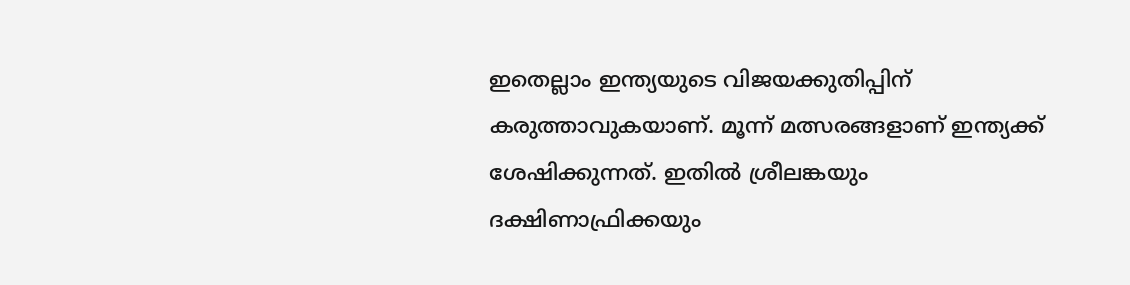ഇതെല്ലാം ഇന്ത്യയുടെ വിജയക്കുതിപ്പിന് കരുത്താവുകയാണ്. മൂന്ന് മത്സരങ്ങളാണ് ഇന്ത്യക്ക് ശേഷിക്കുന്നത്. ഇതില്‍ ശ്രീലങ്കയും ദക്ഷിണാഫ്രിക്കയും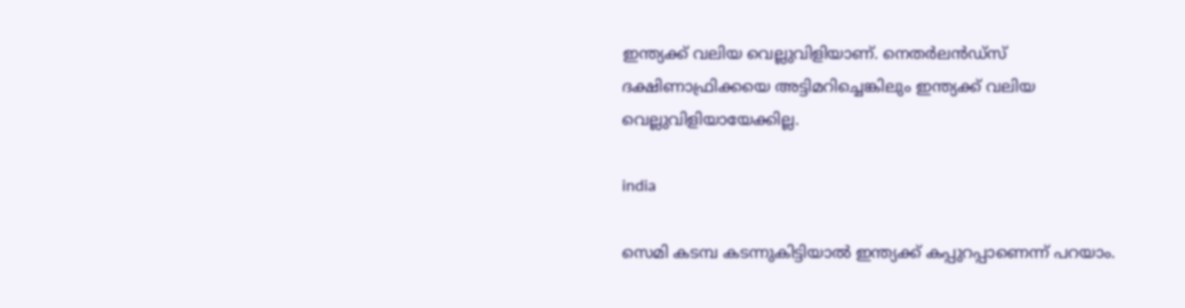ഇന്ത്യക്ക് വലിയ വെല്ലുവിളിയാണ്. നെതര്‍ലന്‍ഡ്‌സ് ദക്ഷിണാഫ്രിക്കയെ അട്ടിമറിച്ചെങ്കിലും ഇന്ത്യക്ക് വലിയ വെല്ലുവിളിയായേക്കില്ല.

india

സെമി കടമ്പ കടന്നുകിട്ടിയാല്‍ ഇന്ത്യക്ക് കപ്പുറപ്പാണെന്ന് പറയാം.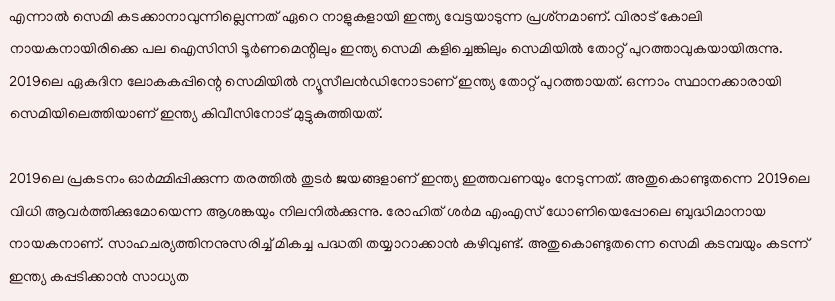എന്നാല്‍ സെമി കടക്കാനാവുന്നില്ലെന്നത് ഏറെ നാളുകളായി ഇന്ത്യ വേട്ടയാടുന്ന പ്രശ്‌നമാണ്. വിരാട് കോലി നായകനായിരിക്കെ പല ഐസിസി ടൂര്‍ണമെന്റിലും ഇന്ത്യ സെമി കളിച്ചെങ്കിലും സെമിയില്‍ തോറ്റ് പുറത്താവുകയായിരുന്നു. 2019ലെ ഏകദിന ലോകകപ്പിന്റെ സെമിയില്‍ ന്യൂസീലന്‍ഡിനോടാണ് ഇന്ത്യ തോറ്റ് പുറത്തായത്. ഒന്നാം സ്ഥാനക്കാരായി സെമിയിലെത്തിയാണ് ഇന്ത്യ കിവീസിനോട് മുട്ടുകുത്തിയത്.

2019ലെ പ്രകടനം ഓര്‍മ്മിപ്പിക്കുന്ന തരത്തില്‍ തുടര്‍ ജയങ്ങളാണ് ഇന്ത്യ ഇത്തവണയും നേടുന്നത്. അതുകൊണ്ടുതന്നെ 2019ലെ വിധി ആവര്‍ത്തിക്കുമോയെന്ന ആശങ്കയും നിലനില്‍ക്കുന്നു. രോഹിത് ശര്‍മ എംഎസ് ധോണിയെപ്പോലെ ബുദ്ധിമാനായ നായകനാണ്. സാഹചര്യത്തിനനുസരിച്ച് മികച്ച പദ്ധതി തയ്യാറാക്കാന്‍ കഴിവുണ്ട്. അതുകൊണ്ടുതന്നെ സെമി കടമ്പയും കടന്ന് ഇന്ത്യ കപ്പടിക്കാന്‍ സാധ്യത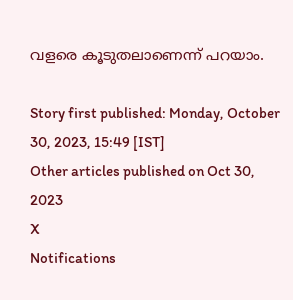വളരെ കൂടുതലാണെന്ന് പറയാം.

Story first published: Monday, October 30, 2023, 15:49 [IST]
Other articles published on Oct 30, 2023
X
Notifications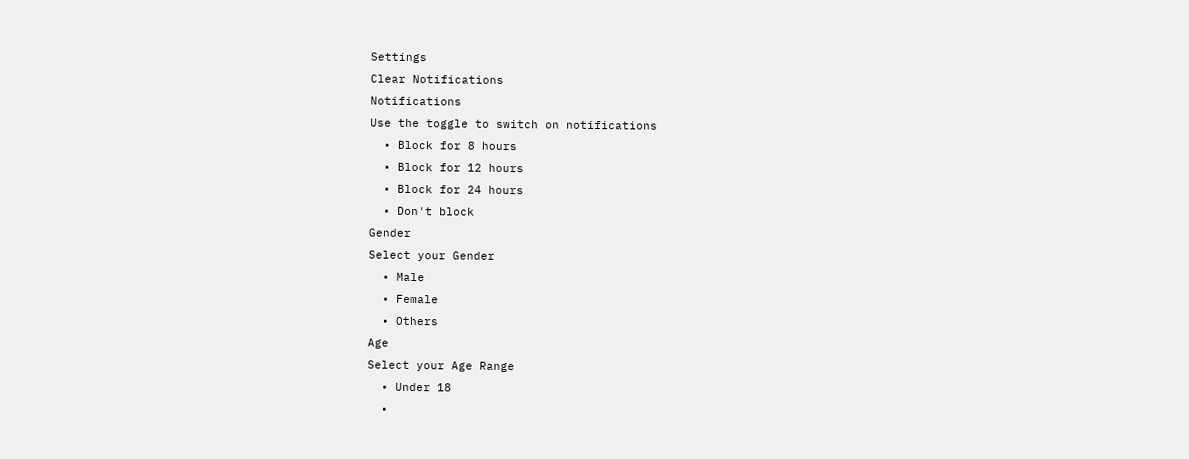Settings
Clear Notifications
Notifications
Use the toggle to switch on notifications
  • Block for 8 hours
  • Block for 12 hours
  • Block for 24 hours
  • Don't block
Gender
Select your Gender
  • Male
  • Female
  • Others
Age
Select your Age Range
  • Under 18
  •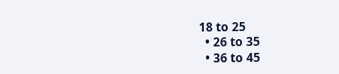18 to 25
  • 26 to 35
  • 36 to 45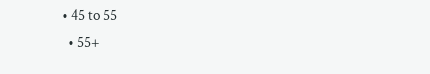• 45 to 55
  • 55+